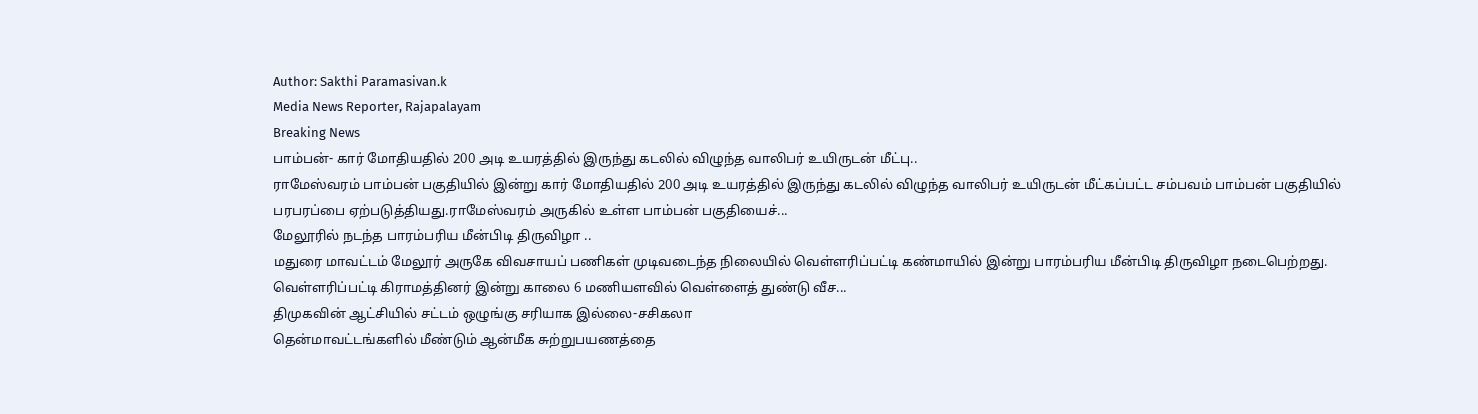Author: Sakthi Paramasivan.k
Media News Reporter, Rajapalayam
Breaking News
பாம்பன்- கார் மோதியதில் 200 அடி உயரத்தில் இருந்து கடலில் விழுந்த வாலிபர் உயிருடன் மீட்பு..
ராமேஸ்வரம் பாம்பன் பகுதியில் இன்று கார் மோதியதில் 200 அடி உயரத்தில் இருந்து கடலில் விழுந்த வாலிபர் உயிருடன் மீட்கப்பட்ட சம்பவம் பாம்பன் பகுதியில் பரபரப்பை ஏற்படுத்தியது.ராமேஸ்வரம் அருகில் உள்ள பாம்பன் பகுதியைச்...
மேலூரில் நடந்த பாரம்பரிய மீன்பிடி திருவிழா ..
மதுரை மாவட்டம் மேலூர் அருகே விவசாயப் பணிகள் முடிவடைந்த நிலையில் வெள்ளரிப்பட்டி கண்மாயில் இன்று பாரம்பரிய மீன்பிடி திருவிழா நடைபெற்றது. வெள்ளரிப்பட்டி கிராமத்தினர் இன்று காலை 6 மணியளவில் வெள்ளைத் துண்டு வீச...
திமுகவின் ஆட்சியில் சட்டம் ஒழுங்கு சரியாக இல்லை-சசிகலா
தென்மாவட்டங்களில் மீண்டும் ஆன்மீக சுற்றுபயணத்தை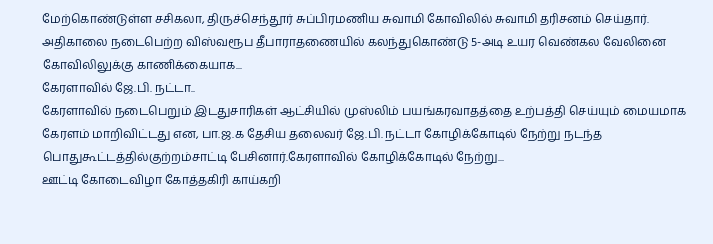மேற்கொண்டுள்ள சசிகலா, திருச்செந்தூர் சுப்பிரமணிய சுவாமி கோவிலில் சுவாமி தரிசனம் செய்தார். அதிகாலை நடைபெற்ற விஸ்வரூப தீபாராதணையில் கலந்துகொண்டு 5-அடி உயர வெண்கல வேலினை கோவிலிலுக்கு காணிக்கையாக...
கேரளாவில் ஜே.பி. நட்டா..
கேரளாவில் நடைபெறும் இடதுசாரிகள் ஆட்சியில் முஸ்லிம் பயங்கரவாதத்தை உற்பத்தி செய்யும் மையமாக கேரளம் மாறிவிட்டது என, பா.ஜ.க தேசிய தலைவர் ஜே.பி. நட்டா கோழிக்கோடில் நேற்று நடந்த பொதுகூட்டத்தில்குற்றம்சாட்டி பேசினார்.கேரளாவில் கோழிக்கோடில் நேற்று...
ஊட்டி கோடைவிழா கோத்தகிரி காய்கறி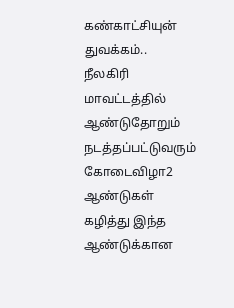கண்காட்சியுன் துவக்கம்..
நீலகிரி மாவட்டத்தில் ஆண்டுதோறும் நடத்தப்பட்டுவரும் கோடைவிழா2 ஆண்டுகள் கழித்து இந்த ஆண்டுக்கான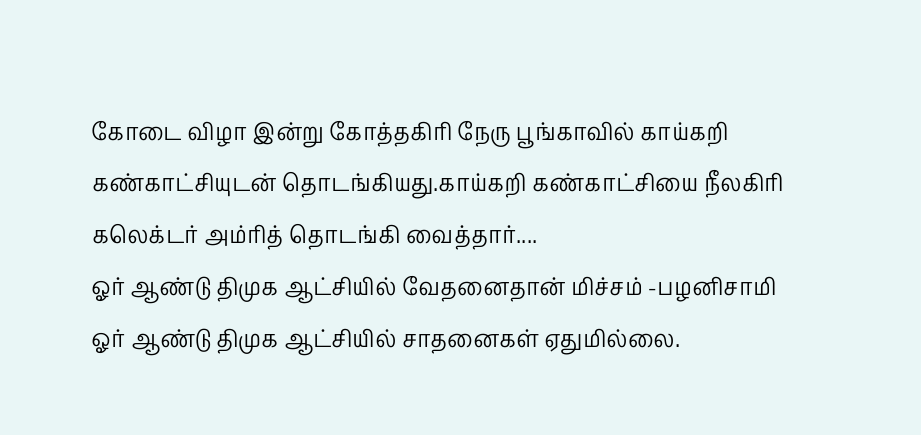கோடை விழா இன்று கோத்தகிரி நேரு பூங்காவில் காய்கறி கண்காட்சியுடன் தொடங்கியது.காய்கறி கண்காட்சியை நீலகிரி கலெக்டர் அம்ரித் தொடங்கி வைத்தார்....
ஓர் ஆண்டு திமுக ஆட்சியில் வேதனைதான் மிச்சம் -பழனிசாமி
ஓர் ஆண்டு திமுக ஆட்சியில் சாதனைகள் ஏதுமில்லை.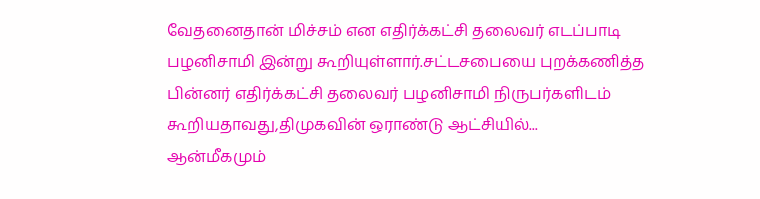வேதனைதான் மிச்சம் என எதிர்க்கட்சி தலைவர் எடப்பாடி பழனிசாமி இன்று கூறியுள்ளார்.சட்டசபையை புறக்கணித்த பின்னர் எதிர்க்கட்சி தலைவர் பழனிசாமி நிருபர்களிடம் கூறியதாவது,திமுகவின் ஒராண்டு ஆட்சியில்...
ஆன்மீகமும்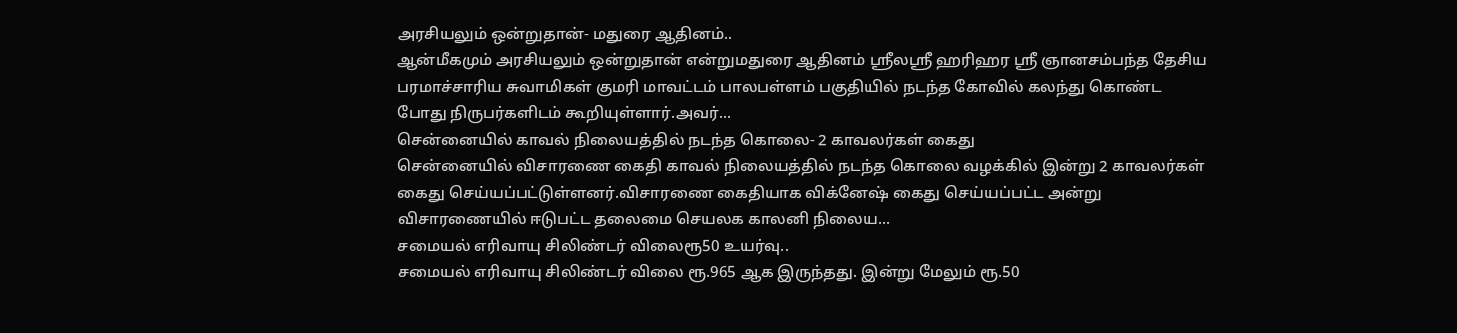அரசியலும் ஒன்றுதான்- மதுரை ஆதினம்..
ஆன்மீகமும் அரசியலும் ஒன்றுதான் என்றுமதுரை ஆதினம் ஸ்ரீலஸ்ரீ ஹரிஹர ஸ்ரீ ஞானசம்பந்த தேசிய பரமாச்சாரிய சுவாமிகள் குமரி மாவட்டம் பாலபள்ளம் பகுதியில் நடந்த கோவில் கலந்து கொண்ட போது நிருபர்களிடம் கூறியுள்ளார்.அவர்...
சென்னையில் காவல் நிலையத்தில் நடந்த கொலை- 2 காவலர்கள் கைது
சென்னையில் விசாரணை கைதி காவல் நிலையத்தில் நடந்த கொலை வழக்கில் இன்று 2 காவலர்கள் கைது செய்யப்பட்டுள்ளனர்.விசாரணை கைதியாக விக்னேஷ் கைது செய்யப்பட்ட அன்று விசாரணையில் ஈடுபட்ட தலைமை செயலக காலனி நிலைய...
சமையல் எரிவாயு சிலிண்டர் விலைரூ50 உயர்வு..
சமையல் எரிவாயு சிலிண்டர் விலை ரூ.965 ஆக இருந்தது. இன்று மேலும் ரூ.50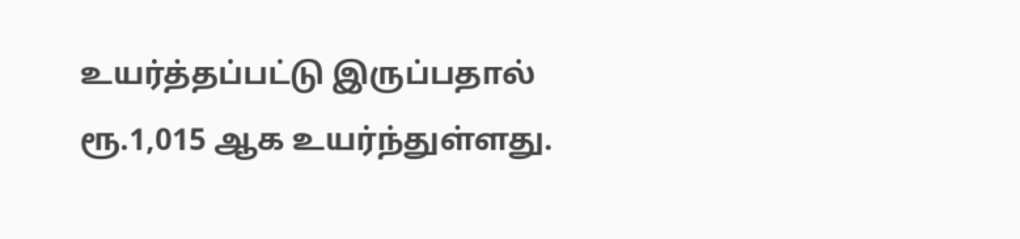உயர்த்தப்பட்டு இருப்பதால் ரூ.1,015 ஆக உயர்ந்துள்ளது.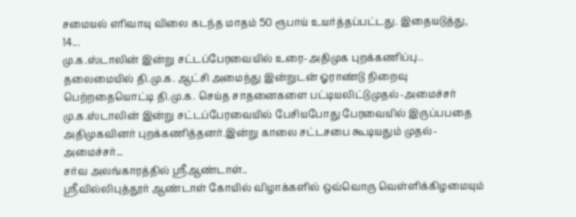சமையல் எரிவாயு விலை கடந்த மாதம் 50 ரூபாய் உயர்த்தப்பட்டது. இதையடுத்து, 14...
மு.க.ஸ்டாலின் இன்று சட்டப்பேரவையில் உரை-அதிமுக புறக்கணிப்பு..
தலைமையில் தி.மு.க. ஆட்சி அமைந்து இன்றுடன் ஓராண்டு நிறைவு பெற்றதையொட்டி தி.மு.க. செய்த சாதனைகளை பட்டியலிட்டுமுதல்-அமைச்சர் மு.க.ஸ்டாலின் இன்று சட்டப்பேரவையில் பேசியபோது பேரவையில் இருப்பபதை அதிமுகவினர் புறக்கணித்தனர்.இன்று காலை சட்டசபை கூடியதும் முதல்-அமைச்சர்...
சர்வ அலங்காரத்தில் ஸ்ரீஆண்டாள்..
ஸ்ரீவில்லிபுத்தூர் ஆண்டாள் கோயில் விழாக்களில் ஒவ்வொரு வெள்ளிக்கிழமையும்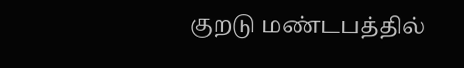குறடு மண்டபத்தில்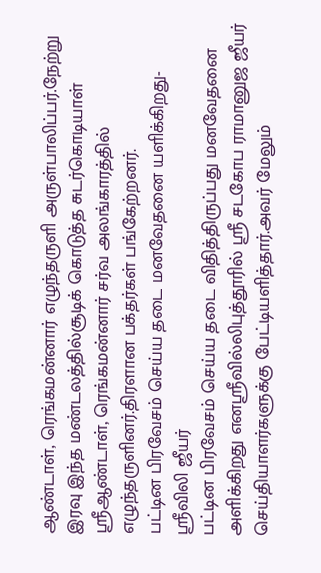ஆண்டாள், ரெங்கமன்னார் எழுந்தருளி அருள்பாலிப்பர்.நேற்று இரவு இந்த மண்டலத்தில்சூடிக் கொடுத்த சுடர்கொடியாள் ஸ்ரீஆண்டாள், ரெங்கமன்னார் சர்வ அலங்காரத்தில் எழுந்தருளினர்.திரளான பக்தர்கள் பங்கேற்றனர்.
பட்டின பிரவேசம் செய்ய தடை மனவேதனை யளிக்கிறது-ஸ்ரீவிலி ஜீயர்
பட்டின பிரவேசம் செய்ய தடை விதித்திருப்பது மனவேதனை அளிக்கிறது எனஸ்ரீவில்லிபுத்தூரில் ஸ்ரீ சடகோப ராமானுஜ ஜீயர் செய்தியாளர்களுக்கு பேட்டியளித்தார்.அவர் மேலும்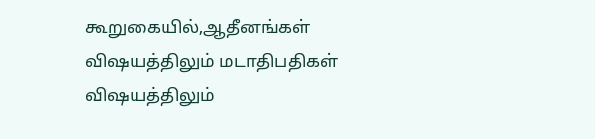கூறுகையில்,ஆதீனங்கள் விஷயத்திலும் மடாதிபதிகள் விஷயத்திலும்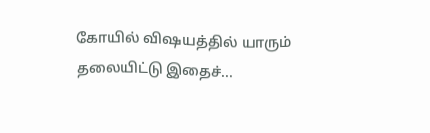கோயில் விஷயத்தில் யாரும் தலையிட்டு இதைச்...